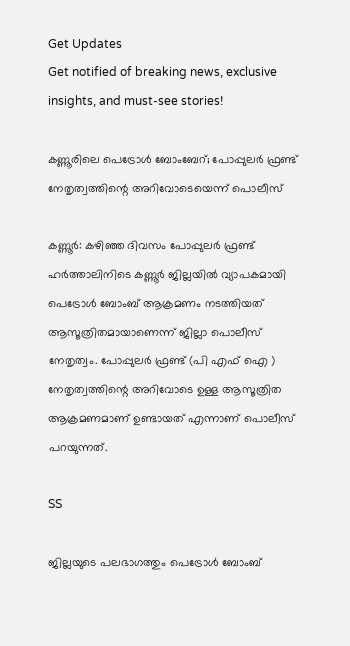Get Updates
Get notified of breaking news, exclusive insights, and must-see stories!

കണ്ണൂരിലെ പെട്രോള്‍ ബോംബേറ്; പോപ്പുലര്‍ ഫ്രണ്ട് നേതൃത്വത്തിന്റെ അറിവോടെയെന്ന് പൊലീസ്

കണ്ണൂര്‍: കഴിഞ്ഞ ദിവസം പോപ്പുലര്‍ ഫ്രണ്ട് ഹര്‍ത്താലിനിടെ കണ്ണൂര്‍ ജില്ലയില്‍ വ്യാപകമായി പെട്രോള്‍ ബോംബ് ആക്രമണം നടത്തിയത് ആസൂത്രിതമായാണെന്ന് ജില്ലാ പൊലീസ് നേതൃത്വം. പോപ്പുലര്‍ ഫ്രണ്ട് (പി എഫ് ഐ ) നേതൃത്വത്തിന്റെ അറിവോടെ ഉള്ള ആസൂത്രിത ആക്രമണമാണ് ഉണ്ടായത് എന്നാണ് പൊലീസ് പറയുന്നത്.

SS

ജില്ലയുടെ പലഭാഗത്തും പെട്രോള്‍ ബോംബ്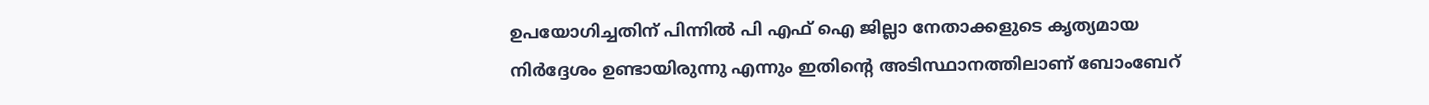ഉപയോഗിച്ചതിന് പിന്നില്‍ പി എഫ് ഐ ജില്ലാ നേതാക്കളുടെ കൃത്യമായ നിര്‍ദ്ദേശം ഉണ്ടായിരുന്നു എന്നും ഇതിന്റെ അടിസ്ഥാനത്തിലാണ് ബോംബേറ്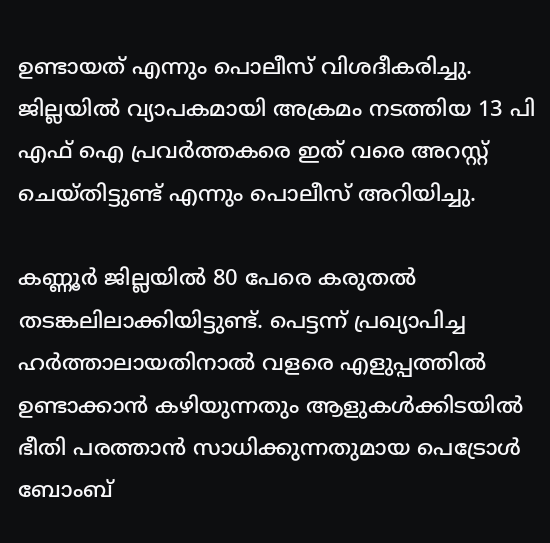ഉണ്ടായത് എന്നും പൊലീസ് വിശദീകരിച്ചു. ജില്ലയില്‍ വ്യാപകമായി അക്രമം നടത്തിയ 13 പി എഫ് ഐ പ്രവര്‍ത്തകരെ ഇത് വരെ അറസ്റ്റ് ചെയ്തിട്ടുണ്ട് എന്നും പൊലീസ് അറിയിച്ചു.

കണ്ണൂര്‍ ജില്ലയില്‍ 80 പേരെ കരുതല്‍ തടങ്കലിലാക്കിയിട്ടുണ്ട്. പെട്ടന്ന് പ്രഖ്യാപിച്ച ഹര്‍ത്താലായതിനാല്‍ വളരെ എളുപ്പത്തില്‍ ഉണ്ടാക്കാന്‍ കഴിയുന്നതും ആളുകള്‍ക്കിടയില്‍ ഭീതി പരത്താന്‍ സാധിക്കുന്നതുമായ പെട്രോള്‍ ബോംബ്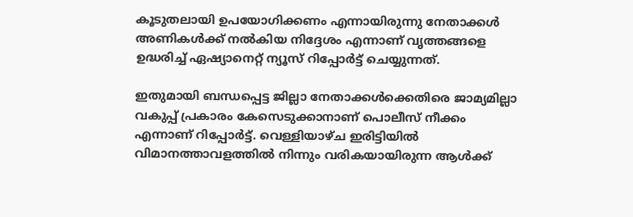കൂടുതലായി ഉപയോഗിക്കണം എന്നായിരുന്നു നേതാക്കള്‍ അണികള്‍ക്ക് നല്‍കിയ നിദ്ദേശം എന്നാണ് വൃത്തങ്ങളെ ഉദ്ധരിച്ച് ഏഷ്യാനെറ്റ് ന്യൂസ് റിപ്പോര്‍ട്ട് ചെയ്യുന്നത്.

ഇതുമായി ബന്ധപ്പെട്ട ജില്ലാ നേതാക്കള്‍ക്കെതിരെ ജാമ്യമില്ലാ വകുപ്പ് പ്രകാരം കേസെടുക്കാനാണ് പൊലീസ് നീക്കം എന്നാണ് റിപ്പോര്‍ട്ട്. വെള്ളിയാഴ്ച ഇരിട്ടിയില്‍ വിമാനത്താവളത്തില്‍ നിന്നും വരികയായിരുന്ന ആള്‍ക്ക്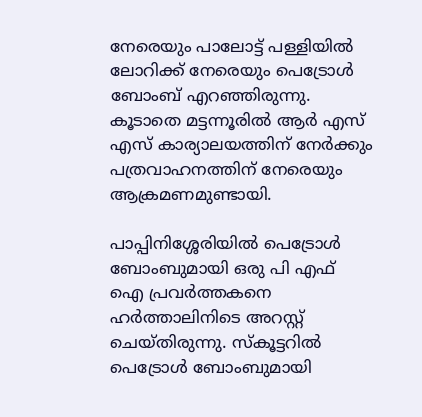നേരെയും പാലോട്ട് പള്ളിയില്‍ ലോറിക്ക് നേരെയും പെട്രോള്‍ ബോംബ് എറഞ്ഞിരുന്നു. കൂടാതെ മട്ടന്നൂരില്‍ ആര്‍ എസ് എസ് കാര്യാലയത്തിന് നേര്‍ക്കും പത്രവാഹനത്തിന് നേരെയും ആക്രമണമുണ്ടായി.

പാപ്പിനിശ്ശേരിയില്‍ പെട്രോള്‍ ബോംബുമായി ഒരു പി എഫ് ഐ പ്രവര്‍ത്തകനെ ഹര്‍ത്താലിനിടെ അറസ്റ്റ് ചെയ്തിരുന്നു. സ്‌കൂട്ടറില്‍ പെട്രോള്‍ ബോംബുമായി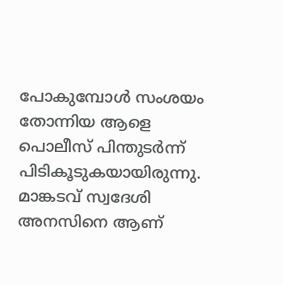പോകുമ്പോള്‍ സംശയം തോന്നിയ ആളെ പൊലീസ് പിന്തുടര്‍ന്ന് പിടികൂടുകയായിരുന്നു. മാങ്കടവ് സ്വദേശി അനസിനെ ആണ്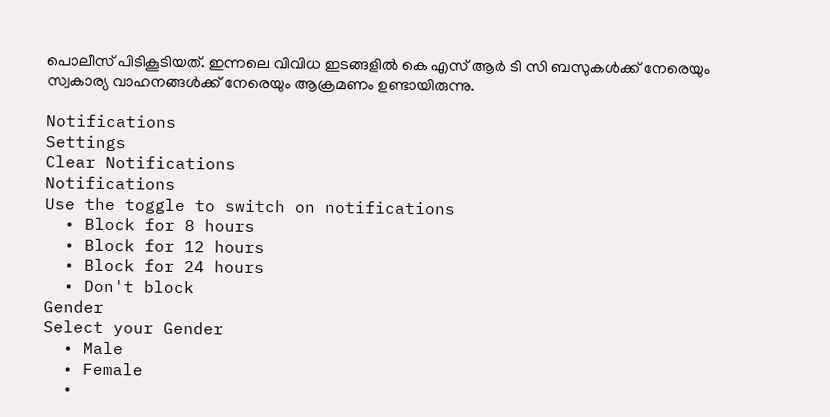പൊലീസ് പിടികൂടിയത്. ഇന്നലെ വിവിധ ഇടങ്ങളില്‍ കെ എസ് ആര്‍ ടി സി ബസുകള്‍ക്ക് നേരെയും സ്വകാര്യ വാഹനങ്ങള്‍ക്ക് നേരെയും ആക്രമണം ഉണ്ടായിരുന്നു.

Notifications
Settings
Clear Notifications
Notifications
Use the toggle to switch on notifications
  • Block for 8 hours
  • Block for 12 hours
  • Block for 24 hours
  • Don't block
Gender
Select your Gender
  • Male
  • Female
  •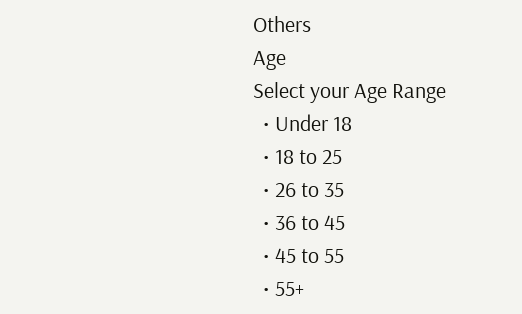Others
Age
Select your Age Range
  • Under 18
  • 18 to 25
  • 26 to 35
  • 36 to 45
  • 45 to 55
  • 55+